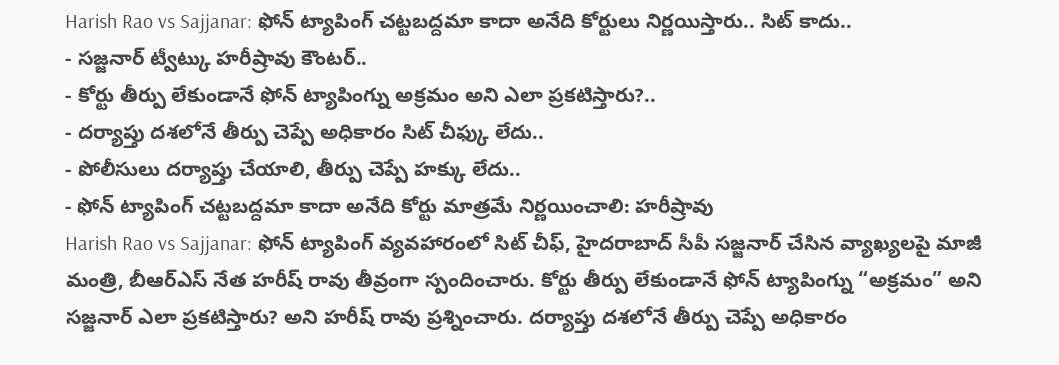Harish Rao vs Sajjanar: ఫోన్ ట్యాపింగ్ చట్టబద్దమా కాదా అనేది కోర్టులు నిర్ణయిస్తారు.. సిట్ కాదు..
- సజ్జనార్ ట్వీట్కు హరీష్రావు కౌంటర్..
- కోర్టు తీర్పు లేకుండానే ఫోన్ ట్యాపింగ్ను అక్రమం అని ఎలా ప్రకటిస్తారు?..
- దర్యాప్తు దశలోనే తీర్పు చెప్పే అధికారం సిట్ చీఫ్కు లేదు..
- పోలీసులు దర్యాప్తు చేయాలి, తీర్పు చెప్పే హక్కు లేదు..
- ఫోన్ ట్యాపింగ్ చట్టబద్దమా కాదా అనేది కోర్టు మాత్రమే నిర్ణయించాలి: హరీష్రావు
Harish Rao vs Sajjanar: ఫోన్ ట్యాపింగ్ వ్యవహారంలో సిట్ చీఫ్, హైదరాబాద్ సీపీ సజ్జనార్ చేసిన వ్యాఖ్యలపై మాజీ మంత్రి, బీఆర్ఎస్ నేత హరీష్ రావు తీవ్రంగా స్పందించారు. కోర్టు తీర్పు లేకుండానే ఫోన్ ట్యాపింగ్ను “అక్రమం” అని సజ్జనార్ ఎలా ప్రకటిస్తారు? అని హరీష్ రావు ప్రశ్నించారు. దర్యాప్తు దశలోనే తీర్పు చెప్పే అధికారం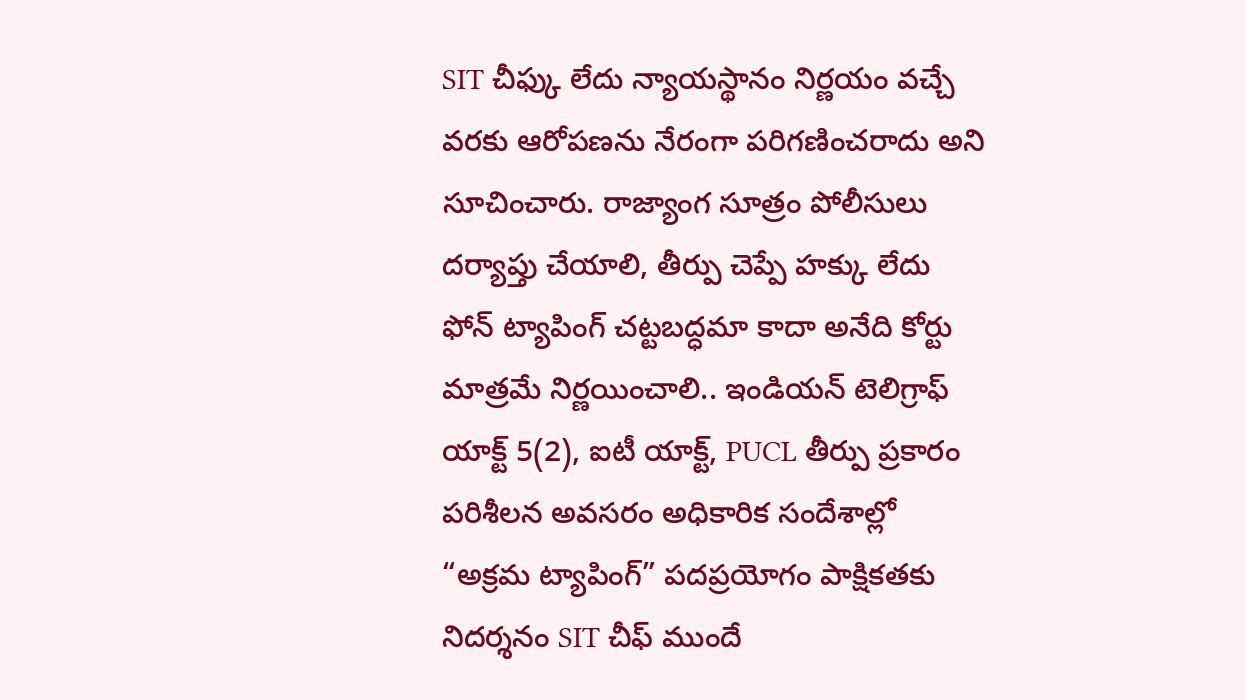SIT చీఫ్కు లేదు న్యాయస్థానం నిర్ణయం వచ్చే వరకు ఆరోపణను నేరంగా పరిగణించరాదు అని సూచించారు. రాజ్యాంగ సూత్రం పోలీసులు దర్యాప్తు చేయాలి, తీర్పు చెప్పే హక్కు లేదు ఫోన్ ట్యాపింగ్ చట్టబద్ధమా కాదా అనేది కోర్టు మాత్రమే నిర్ణయించాలి.. ఇండియన్ టెలిగ్రాఫ్ యాక్ట్ 5(2), ఐటీ యాక్ట్, PUCL తీర్పు ప్రకారం పరిశీలన అవసరం అధికారిక సందేశాల్లో “అక్రమ ట్యాపింగ్” పదప్రయోగం పాక్షికతకు నిదర్శనం SIT చీఫ్ ముందే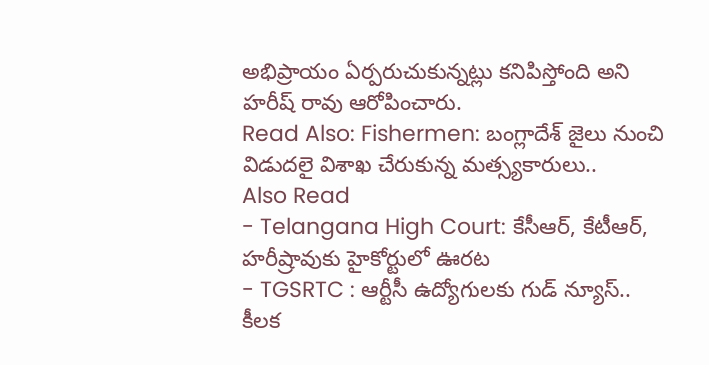అభిప్రాయం ఏర్పరుచుకున్నట్లు కనిపిస్తోంది అని హరీష్ రావు ఆరోపించారు.
Read Also: Fishermen: బంగ్లాదేశ్ జైలు నుంచి విడుదలై విశాఖ చేరుకున్న మత్స్యకారులు..
Also Read
- Telangana High Court: కేసీఆర్, కేటీఆర్, హరీష్రావుకు హైకోర్టులో ఊరట
- TGSRTC : ఆర్టీసీ ఉద్యోగులకు గుడ్ న్యూస్.. కీలక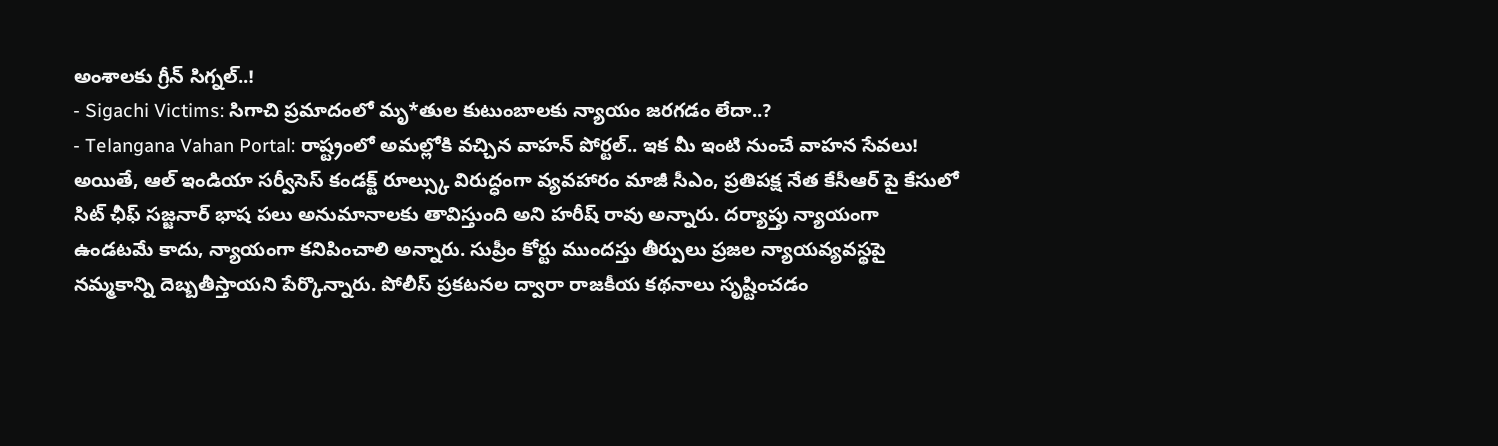అంశాలకు గ్రీన్ సిగ్నల్..!
- Sigachi Victims: సిగాచి ప్రమాదంలో మృ*తుల కుటుంబాలకు న్యాయం జరగడం లేదా..?
- Telangana Vahan Portal: రాష్ట్రంలో అమల్లోకి వచ్చిన వాహన్ పోర్టల్.. ఇక మీ ఇంటి నుంచే వాహన సేవలు!
అయితే, ఆల్ ఇండియా సర్వీసెస్ కండక్ట్ రూల్స్కు విరుద్ధంగా వ్యవహారం మాజీ సీఎం, ప్రతిపక్ష నేత కేసీఆర్ పై కేసులో సిట్ ఛీఫ్ సజ్జనార్ భాష పలు అనుమానాలకు తావిస్తుంది అని హరీష్ రావు అన్నారు. దర్యాప్తు న్యాయంగా ఉండటమే కాదు, న్యాయంగా కనిపించాలి అన్నారు. సుప్రీం కోర్టు ముందస్తు తీర్పులు ప్రజల న్యాయవ్యవస్థపై నమ్మకాన్ని దెబ్బతీస్తాయని పేర్కొన్నారు. పోలీస్ ప్రకటనల ద్వారా రాజకీయ కథనాలు సృష్టించడం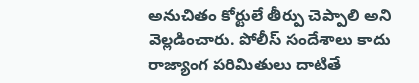అనుచితం కోర్టులే తీర్పు చెప్పాలి అని వెల్లడించారు. పోలీస్ సందేశాలు కాదు రాజ్యాంగ పరిమితులు దాటితే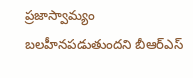ప్రజాస్వామ్యం బలహీనపడుతుందని బీఆర్ఎస్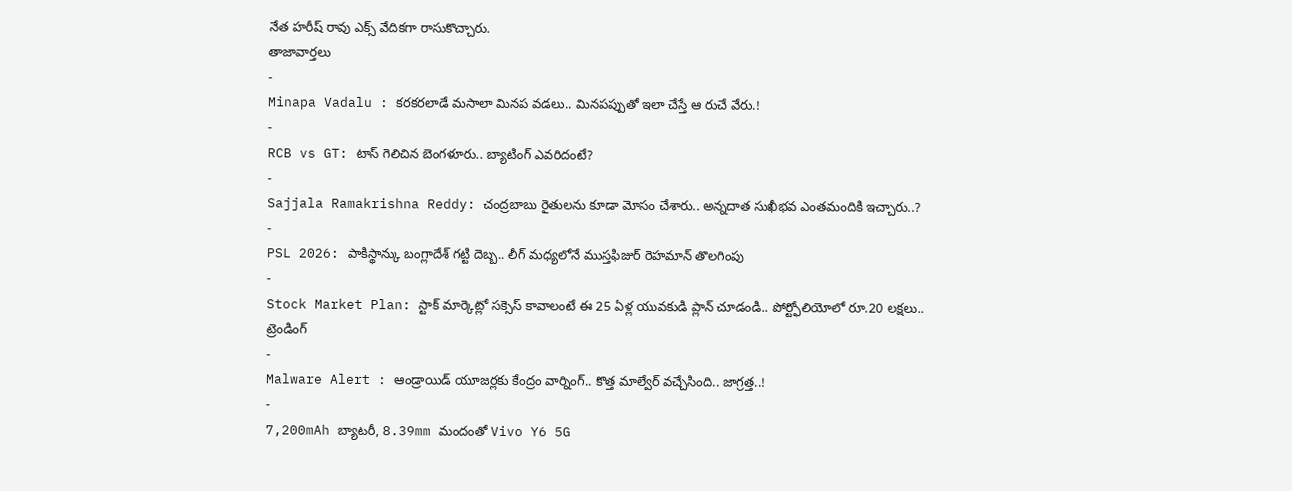నేత హరీష్ రావు ఎక్స్ వేదికగా రాసుకొచ్చారు.
తాజావార్తలు
-
Minapa Vadalu : కరకరలాడే మసాలా మినప వడలు.. మినపప్పుతో ఇలా చేస్తే ఆ రుచే వేరు.!
-
RCB vs GT: టాస్ గెలిచిన బెంగళూరు.. బ్యాటింగ్ ఎవరిదంటే?
-
Sajjala Ramakrishna Reddy: చంద్రబాబు రైతులను కూడా మోసం చేశారు.. అన్నదాత సుఖీభవ ఎంతమందికి ఇచ్చారు..?
-
PSL 2026: పాకిస్థాన్కు బంగ్లాదేశ్ గట్టి దెబ్బ.. లీగ్ మధ్యలోనే ముస్తఫిజుర్ రెహమాన్ తొలగింపు
-
Stock Market Plan: స్టాక్ మార్కెట్లో సక్సెస్ కావాలంటే ఈ 25 ఏళ్ల యువకుడి ప్లాన్ చూడండి.. పోర్ట్ఫోలియోలో రూ.20 లక్షలు..
ట్రెండింగ్
-
Malware Alert : ఆండ్రాయిడ్ యూజర్లకు కేంద్రం వార్నింగ్.. కొత్త మాల్వేర్ వచ్చేసింది.. జాగ్రత్త..!
-
7,200mAh బ్యాటరీ, 8.39mm మందంతో Vivo Y6 5G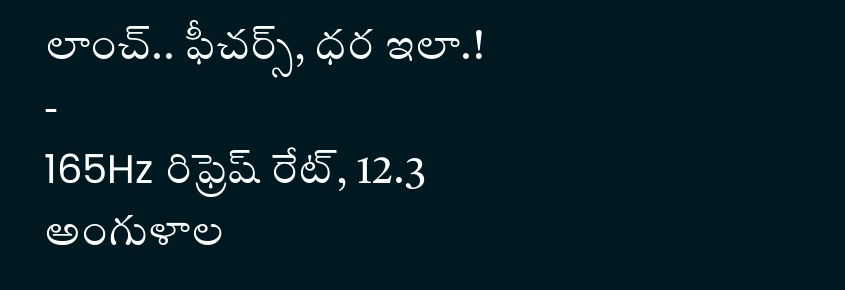లాంచ్.. ఫీచర్స్, ధర ఇలా.!
-
165Hz రిఫ్రెష్ రేట్, 12.3 అంగుళాల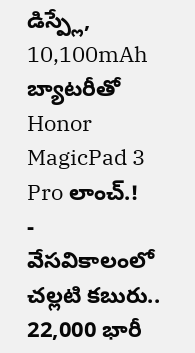డిస్ప్లే, 10,100mAh బ్యాటరీతో Honor MagicPad 3 Pro లాంచ్.!
-
వేసవికాలంలో చల్లటి కబురు.. 22,000 భారీ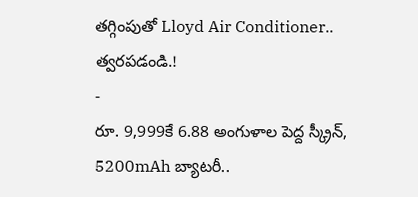తగ్గింపుతో Lloyd Air Conditioner.. త్వరపడండి.!
-
రూ. 9,999కే 6.88 అంగుళాల పెద్ద స్క్రీన్, 5200mAh బ్యాటరీ..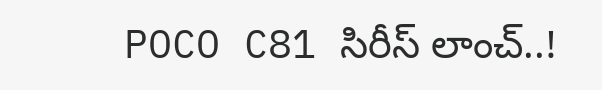POCO C81 సిరీస్ లాంచ్..!